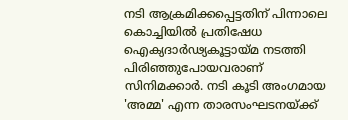നടി ആക്രമിക്കപ്പെട്ടതിന് പിന്നാലെ കൊച്ചിയില്‍ പ്രതിഷേധ ഐക്യദാര്‍ഢ്യകൂട്ടായ്മ നടത്തി പിരിഞ്ഞുപോയവരാണ് സിനിമക്കാര്‍. നടി കൂടി അംഗമായ 'അമ്മ' എന്ന താരസംഘടനയ്‌ക്ക്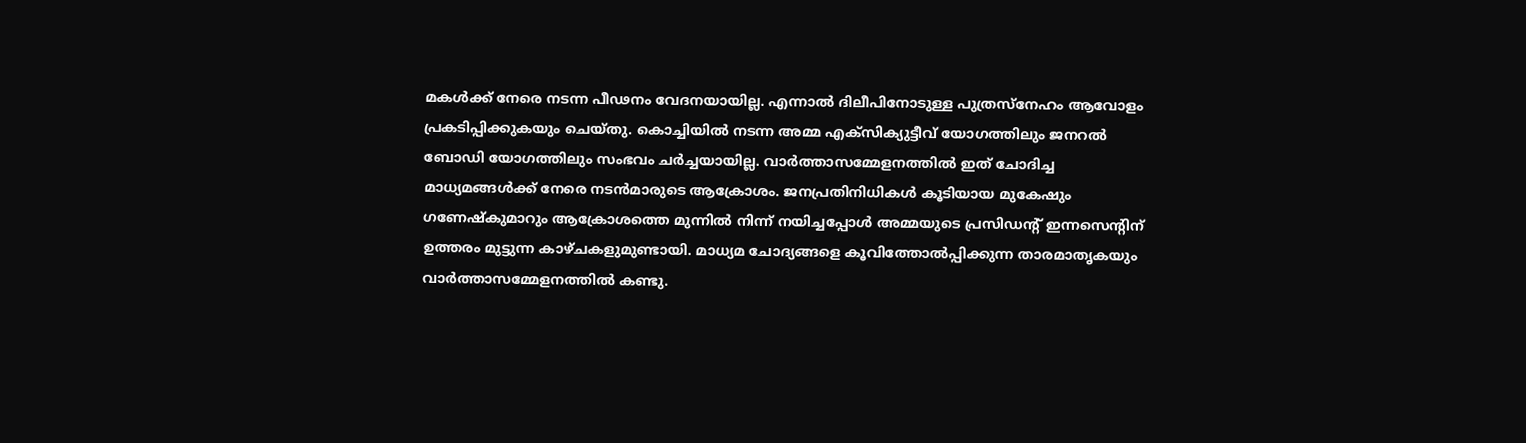മകള്‍ക്ക് നേരെ നടന്ന പീഢനം വേദനയായില്ല. എന്നാല്‍ ദിലീപിനോടുള്ള പുത്രസ്‌നേഹം ആവോളം പ്രകടിപ്പിക്കുകയും ചെയ്തു. കൊച്ചിയില്‍ നടന്ന അമ്മ എക്സിക്യുട്ടീവ് യോഗത്തിലും ജനറല്‍ ബോഡി യോഗത്തിലും സംഭവം ചര്‍ച്ചയായില്ല. വാര്‍ത്താസമ്മേളനത്തില്‍ ഇത് ചോദിച്ച മാധ്യമങ്ങള്‍ക്ക് നേരെ നടന്‍മാരുടെ ആക്രോശം. ജനപ്രതിനിധികള്‍ കൂടിയായ മുകേഷും ഗണേഷ്‌കുമാറും ആക്രോശത്തെ മുന്നില്‍ നിന്ന് നയിച്ചപ്പോള്‍ അമ്മയുടെ പ്രസിഡന്റ് ഇന്നസെന്റിന് ഉത്തരം മുട്ടുന്ന കാഴ്ചകളുമുണ്ടായി. മാധ്യമ ചോദ്യങ്ങളെ കൂവിത്തോല്‍പ്പിക്കുന്ന താരമാതൃകയും വാര്‍ത്താസമ്മേളനത്തില്‍ കണ്ടു.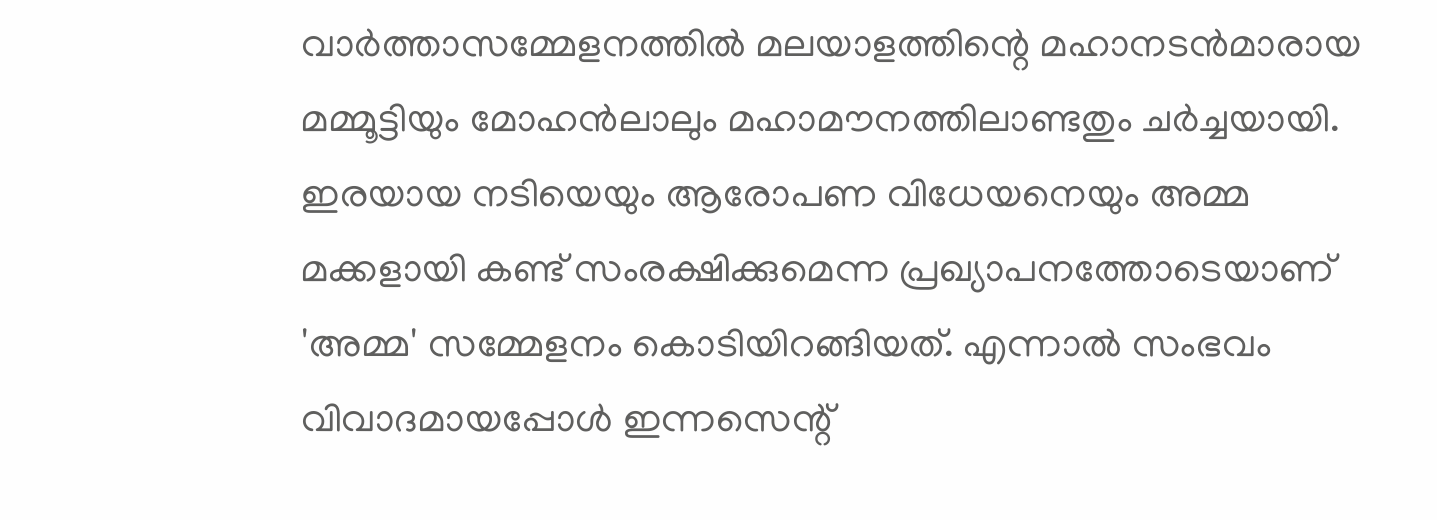വാര്‍ത്താസമ്മേളനത്തില്‍ മലയാളത്തിന്റെ മഹാനടന്‍മാരായ മമ്മൂട്ടിയും മോഹന്‍ലാലും മഹാമൗനത്തിലാണ്ടതും ചര്‍ച്ചയായി. ഇരയായ നടിയെയും ആരോപണ വിധേയനെയും അമ്മ മക്കളായി കണ്ട് സംരക്ഷിക്കുമെന്ന പ്രഖ്യാപനത്തോടെയാണ് 'അമ്മ' സമ്മേളനം കൊടിയിറങ്ങിയത്. എന്നാല്‍ സംഭവം വിവാദമായപ്പോള്‍ ഇന്നസെന്റ്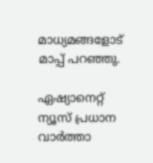മാധ്യമങ്ങളോട് മാപ്പ് പറഞ്ഞു.

ഏഷ്യാനെറ്റ് ന്യൂസ് പ്രധാന വാർത്താ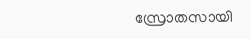സ്രോതസായി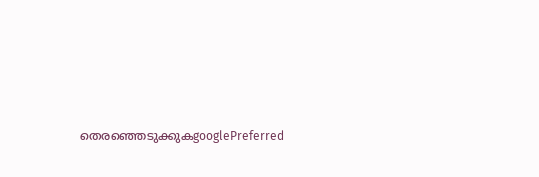തെരഞ്ഞെടുക്കുകgooglePreferred